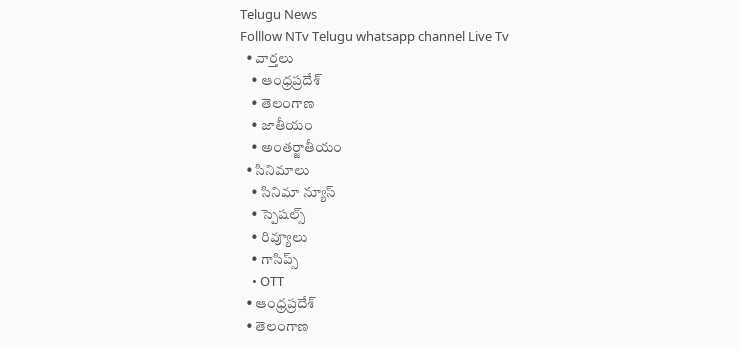Telugu News
Folllow NTv Telugu whatsapp channel Live Tv
  • వార్తలు
    • ఆంధ్రప్రదేశ్
    • తెలంగాణ
    • జాతీయం
    • అంతర్జాతీయం
  • సినిమాలు
    • సినిమా న్యూస్
    • స్పెషల్స్
    • రివ్యూలు
    • గాసిప్స్
    • OTT
  • ఆంధ్రప్రదేశ్
  • తెలంగాణ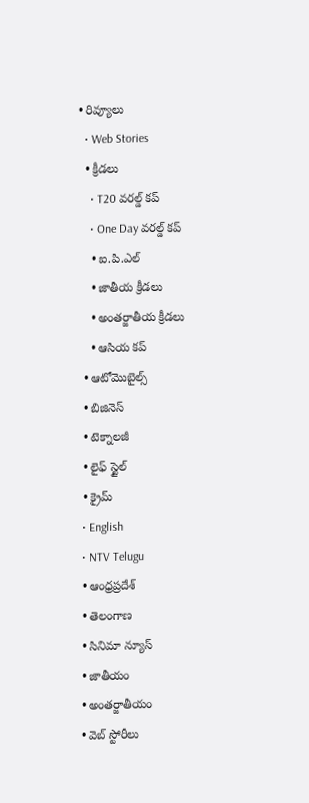• రివ్యూలు
  • Web Stories
  • క్రీడలు
    • T20 వరల్డ్ కప్
    • One Day వరల్డ్ కప్
    • ఐ.పి.ఎల్
    • జాతీయ క్రీడలు
    • అంతర్జాతీయ క్రీడలు
    • ఆసియ కప్
  • ఆటోమొబైల్స్
  • బిజినెస్‌
  • టెక్నాలజీ
  • లైఫ్ స్టైల్
  • క్రైమ్
  • English
  • NTV Telugu
  • ఆంధ్రప్రదేశ్
  • తెలంగాణ
  • సినిమా న్యూస్
  • జాతీయం
  • అంతర్జాతీయం
  • వెబ్ స్టోరీలు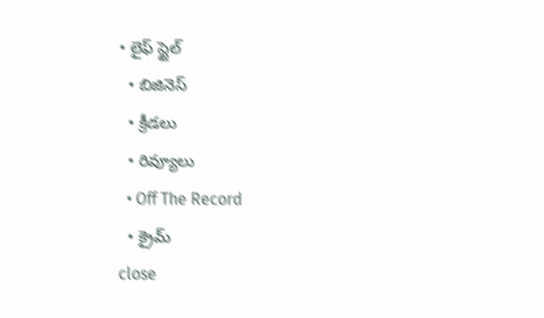• లైఫ్ స్టైల్
  • బిజినెస్‌
  • క్రీడలు
  • రివ్యూలు
  • Off The Record
  • క్రైమ్
close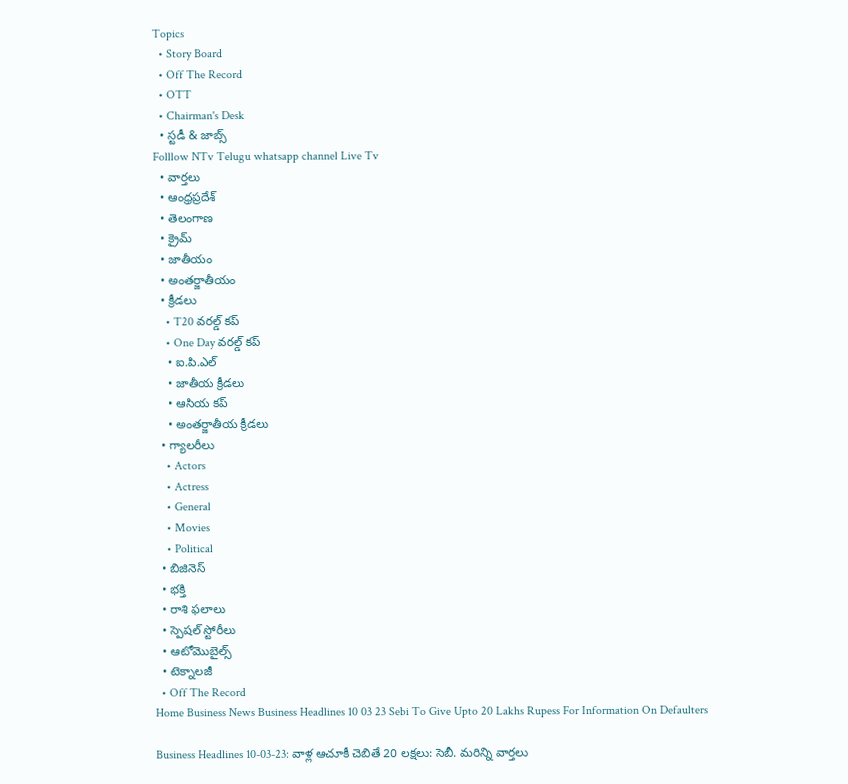Topics
  • Story Board
  • Off The Record
  • OTT
  • Chairman's Desk
  • స్టడీ & జాబ్స్
Folllow NTv Telugu whatsapp channel Live Tv
  • వార్తలు
  • ఆంధ్రప్రదేశ్
  • తెలంగాణ
  • క్రైమ్
  • జాతీయం
  • అంతర్జాతీయం
  • క్రీడలు
    • T20 వరల్డ్ కప్
    • One Day వరల్డ్ కప్
    • ఐ.పి.ఎల్
    • జాతీయ క్రీడలు
    • ఆసియ కప్
    • అంతర్జాతీయ క్రీడలు
  • గ్యాలరీలు
    • Actors
    • Actress
    • General
    • Movies
    • Political
  • బిజినెస్‌
  • భక్తి
  • రాశి ఫలాలు
  • స్పెషల్‌ స్టోరీలు
  • ఆటోమొబైల్స్
  • టెక్నాలజీ
  • Off The Record
Home Business News Business Headlines 10 03 23 Sebi To Give Upto 20 Lakhs Rupess For Information On Defaulters

Business Headlines 10-03-23: వాళ్ల ఆచూకీ చెబితే 20 లక్షలు: సెబీ. మరిన్ని వార్తలు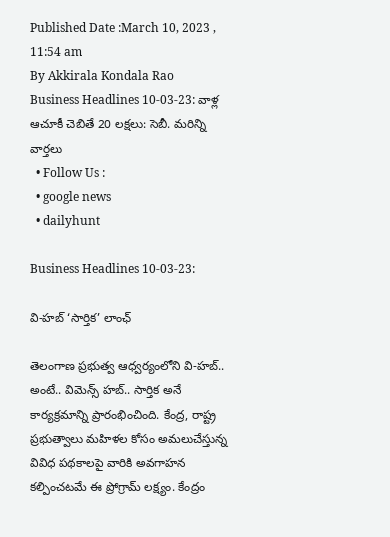Published Date :March 10, 2023 , 11:54 am
By Akkirala Kondala Rao
Business Headlines 10-03-23: వాళ్ల ఆచూకీ చెబితే 20 లక్షలు: సెబీ. మరిన్ని వార్తలు
  • Follow Us :
  • google news
  • dailyhunt

Business Headlines 10-03-23:

వి-హబ్ ‘సార్తిక’ లాంఛ్‌

తెలంగాణ ప్రభుత్వ ఆధ్వర్యంలోని వి-హబ్‌.. అంటే.. విమెన్స్‌ హబ్‌.. సార్తిక అనే కార్యక్రమాన్ని ప్రారంభించింది. కేంద్ర, రాష్ట్ర ప్రభుత్వాలు మహిళల కోసం అమలుచేస్తున్న వివిధ పథకాలపై వారికి అవగాహన కల్పించటమే ఈ ప్రోగ్రామ్‌ లక్ష్యం. కేంద్రం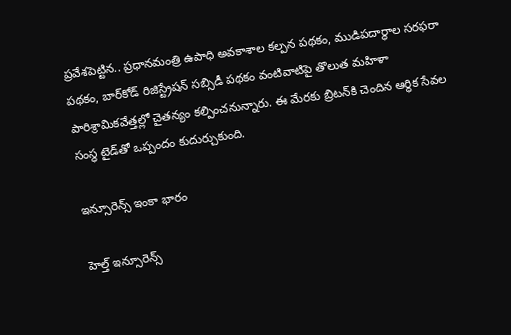ప్రవేశపెట్టిన.. ప్రధానమంత్రి ఉపాధి అవకాశాల కల్పన పథకం, ముడిపదార్థాల సరఫరా పథకం, బార్‌కోడ్‌ రిజిస్ట్రేషన్‌ సబ్సిడీ పథకం వంటివాటిపై తొలుత మహిళా పారిశ్రామికవేత్తల్లో చైతన్యం కల్పించనున్నారు. ఈ మేరకు బ్రిటన్‌కి చెందిన ఆర్థిక సేవల సంస్థ టైడ్‌తో ఒప్పందం కుదుర్చుకుంది.

ఇన్సూరెన్స్‌ ఇంకా భారం

హెల్త్‌ ఇన్సూరెన్స్‌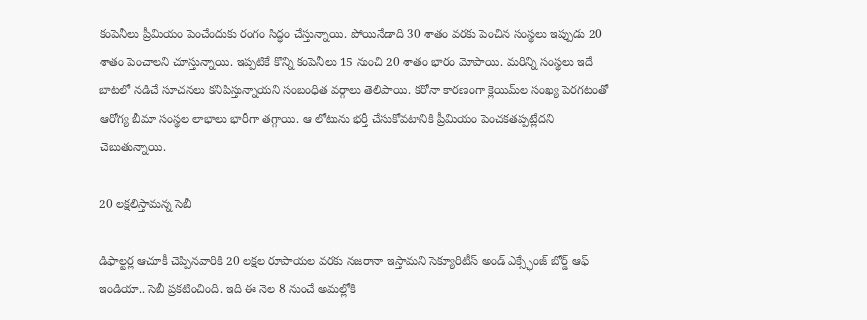కంపెనీలు ప్రీమియం పెంచేందుకు రంగం సిద్ధం చేస్తున్నాయి. పోయినేడాది 30 శాతం వరకు పెంచిన సంస్థలు ఇప్పుడు 20 శాతం పెంచాలని చూస్తున్నాయి. ఇప్పటికే కొన్ని కంపెనీలు 15 నుంచి 20 శాతం భారం మోపాయి. మరిన్ని సంస్థలు ఇదే బాటలో నడిచే సూచనలు కనిపిస్తున్నాయని సంబంధిత వర్గాలు తెలిపాయి. కరోనా కారణంగా క్లెయిమ్‌ల సంఖ్య పెరగటంతో ఆరోగ్య బీమా సంస్థల లాభాలు భారీగా తగ్గాయి. ఆ లోటును భర్తీ చేసుకోవటానికి ప్రీమియం పెంచకతప్పట్లేదని చెబుతున్నాయి.

20 లక్షలిస్తామన్న సెబీ

డిఫాల్టర్ల ఆచూకీ చెప్పినవారికి 20 లక్షల రూపాయల వరకు నజరానా ఇస్తామని సెక్యూరిటీస్‌ అండ్‌ ఎక్స్ఛేంజ్‌ బోర్డ్‌ ఆఫ్‌ ఇండియా.. సెబీ ప్రకటించింది. ఇది ఈ నెల 8 నుంచే అమల్లోకి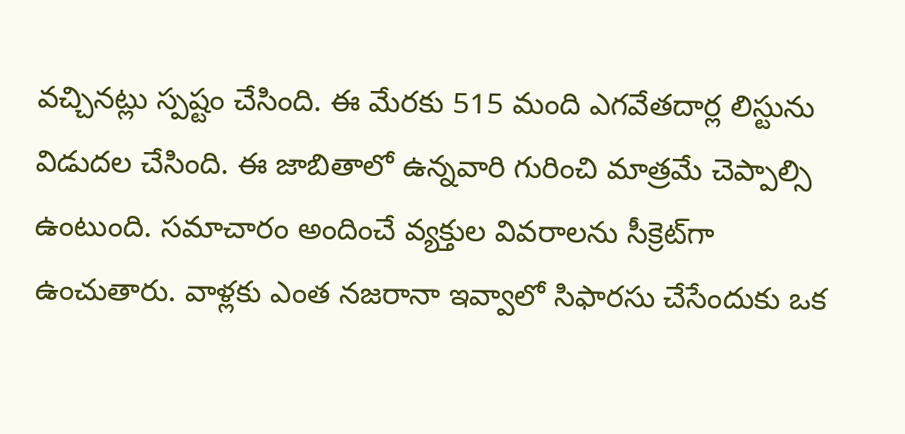వచ్చినట్లు స్పష్టం చేసింది. ఈ మేరకు 515 మంది ఎగవేతదార్ల లిస్టును విడుదల చేసింది. ఈ జాబితాలో ఉన్నవారి గురించి మాత్రమే చెప్పాల్సి ఉంటుంది. సమాచారం అందించే వ్యక్తుల వివరాలను సీక్రెట్‌గా ఉంచుతారు. వాళ్లకు ఎంత నజరానా ఇవ్వాలో సిఫారసు చేసేందుకు ఒక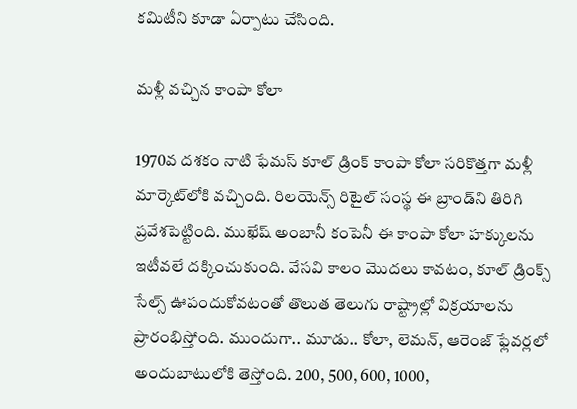కమిటీని కూడా ఏర్పాటు చేసింది.

మళ్లీ వచ్చిన కాంపా కోలా

1970వ దశకం నాటి ఫేమస్‌ కూల్‌ డ్రింక్‌ కాంపా కోలా సరికొత్తగా మళ్లీ మార్కెట్‌లోకి వచ్చింది. రిలయెన్స్‌ రిటైల్‌ సంస్థ ఈ బ్రాండ్‌ని తిరిగి ప్రవేశపెట్టింది. ముఖేష్‌ అంబానీ కంపెనీ ఈ కాంపా కోలా హక్కులను ఇటీవలే దక్కించుకుంది. వేసవి కాలం మొదలు కావటం, కూల్‌ డ్రింక్స్‌ సేల్స్‌ ఊపందుకోవటంతో తొలుత తెలుగు రాష్ట్రాల్లో విక్రయాలను ప్రారంభిస్తోంది. ముందుగా.. మూడు.. కోలా, లెమన్‌, ఆరెంజ్‌ ఫ్లేవర్లలో అందుబాటులోకి తెస్తోంది. 200, 500, 600, 1000,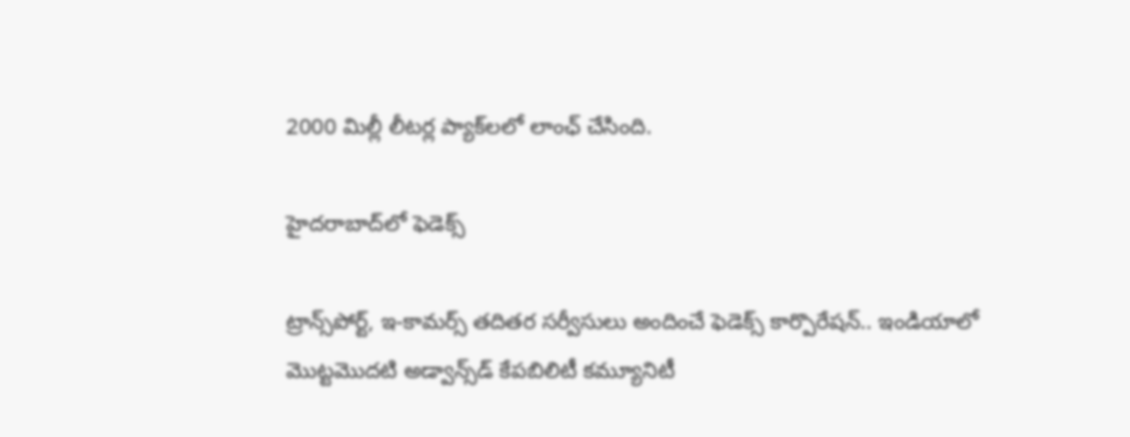2000 మిల్లీ లీటర్ల ప్యాక్‌లలో లాంఛ్‌ చేసింది.

హైదరాబాద్‌లో ఫెడెక్స్‌

ట్రాన్స్‌పోర్ట్‌, ఇ-కామర్స్‌ తదితర సర్వీసులు అందించే ఫెడెక్స్‌ కార్పొరేషన్‌.. ఇండియాలో మొట్టమొదటి అడ్వాన్స్‌డ్‌ కేపబిలిటీ కమ్యూనిటీ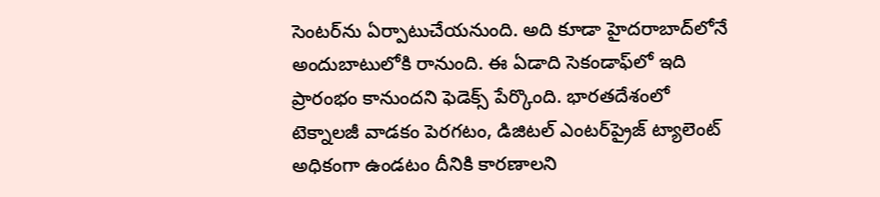సెంటర్‌ను ఏర్పాటుచేయనుంది. అది కూడా హైదరాబాద్‌లోనే అందుబాటులోకి రానుంది. ఈ ఏడాది సెకండాఫ్‌లో ఇది ప్రారంభం కానుందని ఫెడెక్స్‌ పేర్కొంది. భారతదేశంలో టెక్నాలజీ వాడకం పెరగటం, డిజిటల్‌ ఎంటర్‌ప్రైజ్‌ ట్యాలెంట్‌ అధికంగా ఉండటం దీనికి కారణాలని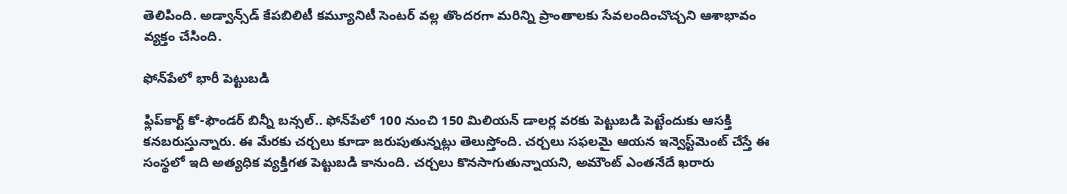తెలిపింది. అడ్వాన్స్‌డ్‌ కేపబిలిటీ కమ్యూనిటీ సెంటర్‌ వల్ల తొందరగా మరిన్ని ప్రాంతాలకు సేవలందించొచ్చని ఆశాభావం వ్యక్తం చేసింది.

ఫోన్‌పేలో భారీ పెట్టుబడి

ఫ్లిప్‌కార్ట్‌ కో-ఫౌండర్‌ బిన్నీ బన్సల్‌.. ఫోన్‌పేలో 100 నుంచి 150 మిలియన్‌ డాలర్ల వరకు పెట్టుబడి పెట్టేందుకు ఆసక్తి కనబరుస్తున్నారు. ఈ మేరకు చర్చలు కూడా జరుపుతున్నట్లు తెలుస్తోంది. చర్చలు సఫలమై ఆయన ఇన్వెస్ట్‌మెంట్‌ చేస్తే ఈ సంస్థలో ఇది అత్యధిక వ్యక్తిగత పెట్టుబడి కానుంది. చర్చలు కొనసాగుతున్నాయని, అమౌంట్‌ ఎంతనేదే ఖరారు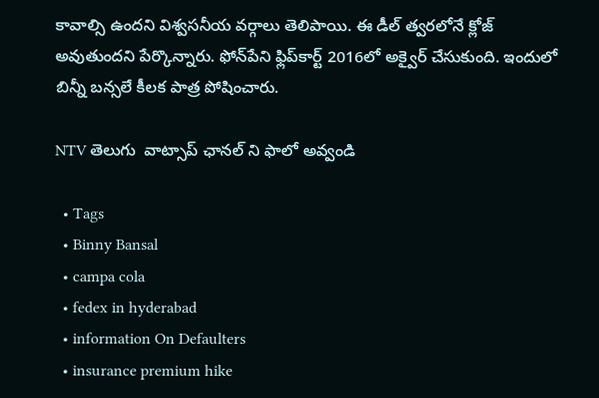కావాల్సి ఉందని విశ్వసనీయ వర్గాలు తెలిపాయి. ఈ డీల్‌ త్వరలోనే క్లోజ్‌ అవుతుందని పేర్కొన్నారు. ఫోన్‌పేని ఫ్లిప్‌కార్ట్‌ 2016లో అక్వైర్‌ చేసుకుంది. ఇందులో బిన్నీ బన్సలే కీలక పాత్ర పోషించారు.

NTV తెలుగు  వాట్సాప్ ఛానల్ ని ఫాలో అవ్వండి

  • Tags
  • Binny Bansal
  • campa cola
  • fedex in hyderabad
  • information On Defaulters
  • insurance premium hike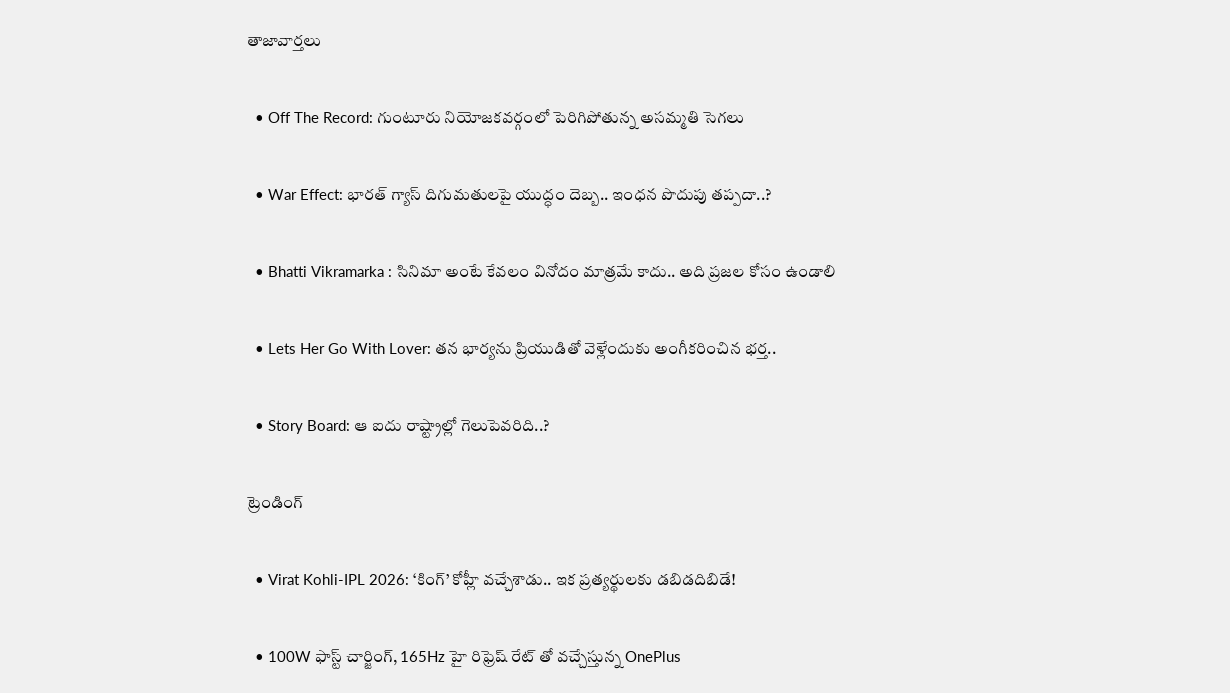తాజావార్తలు

  • Off The Record: గుంటూరు నియోజకవర్గంలో పెరిగిపోతున్న అసమ్మతి సెగలు

  • War Effect: భారత్ గ్యాస్ దిగుమతులపై యుద్ధం దెబ్బ.. ఇంధన పొదుపు తప్పదా..?

  • Bhatti Vikramarka : సినిమా అంటే కేవలం వినోదం మాత్రమే కాదు.. అది ప్రజల కోసం ఉండాలి

  • Lets Her Go With Lover: తన భార్యను ప్రియుడితో వెళ్లేందుకు అంగీకరించిన భర్త..

  • Story Board: ఆ ఐదు రాష్ట్రాల్లో గెలుపెవరిది..?

ట్రెండింగ్‌

  • Virat Kohli-IPL 2026: ‘కింగ్’ కోహ్లీ వచ్చేశాడు.. ఇక ప్రత్యర్థులకు డబిడదిబిడే!

  • 100W ఫాస్ట్ చార్జింగ్, 165Hz హై రిఫ్రెష్ రేట్ తో వచ్చేస్తున్న OnePlus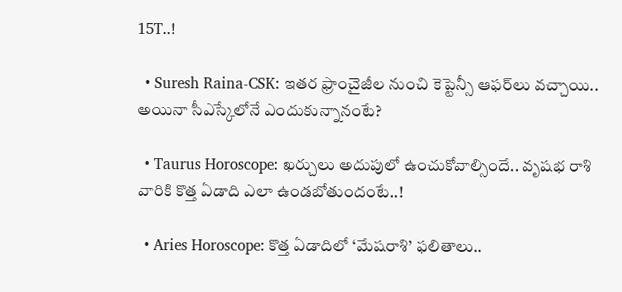15T..!

  • Suresh Raina-CSK: ఇతర ఫ్రాంచైజీల నుంచి కెప్టెన్సీ ఆఫర్‌లు వచ్చాయి.. అయినా సీఎస్కేలోనే ఎందుకున్నానంటే?

  • Taurus Horoscope: ఖర్చులు అదుపులో ఉంచుకోవాల్సిందే.. వృషభ రాశి వారికి కొత్త ఏడాది ఎలా ఉండబోతుందంటే..!

  • Aries Horoscope: కొత్త ఏడాదిలో ‘మేషరాశి’ ఫలితాలు..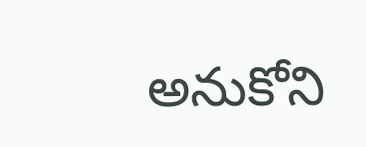అనుకోని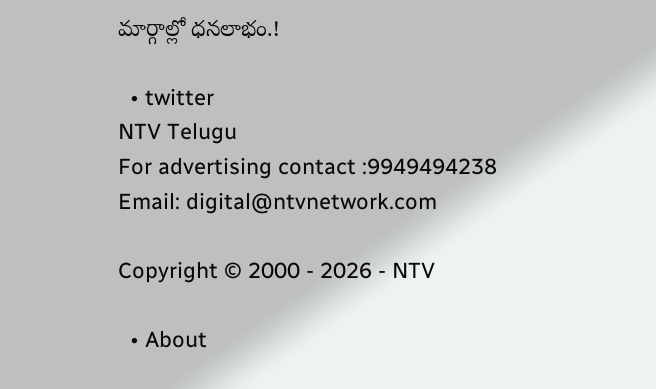మార్గాల్లో ధనలాభం.!

  • twitter
NTV Telugu
For advertising contact :9949494238
Email: digital@ntvnetwork.com

Copyright © 2000 - 2026 - NTV

  • About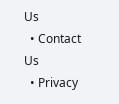Us
  • Contact Us
  • Privacy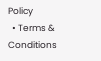Policy
  • Terms & Conditions